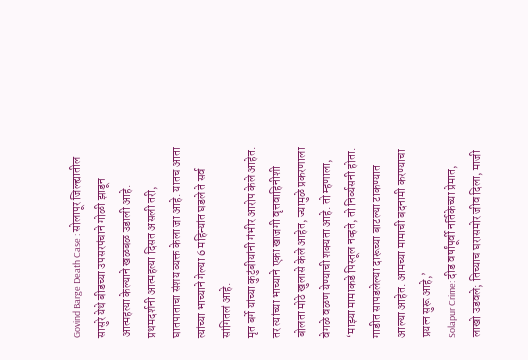Govind Barge Death Case : सोलापूर जिल्ह्यातील सासुरे येथे बीडच्या उपसरपंचाने गोळी झाडून आत्महत्या केल्याने खळबळ उडाली आहे. प्रथमदर्शनी आत्महत्या दिसत असली तरी, घातपाताचा संशय व्यक्त केला जा आहे. यातच आता त्यांच्या भाच्याने गेल्या 6 महिन्यांत घडले ते सर्व सांगितलं आहे.
मृत बर्गे यांच्या कुटुंबीयांनी गंभीर आरोप केले आहेत. तर त्यांच्या भाच्याने एका खाजगी वृत्तवाहिनीशी बोलता मोठे खुलासे केले आहेत, ज्यामुळे प्रकरणाला वेगळे वळण येण्याची शक्यता आहे. तो म्हणाला, ‘माझ्या मामाकडे पिस्तूल नव्हते, तो निर्व्यसनी होता. गाडीत सापडलेल्या दारूच्या बाटल्या टाकण्यात आल्या आहेत. आमच्या मामाची बदनामी करण्याचा प्रयत्न सुरू आहे,’
Solapur Crime: दीड वर्षांपूर्वी नर्तिकेच्या प्रेमात, लाखो उडवले; तिच्याच घरासमोर जीव दिला, माजी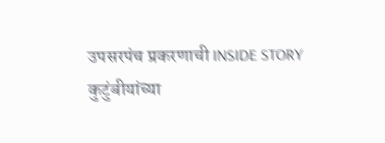उपसरपंच प्रकरणाची INSIDE STORY
कुटुंबीयांच्या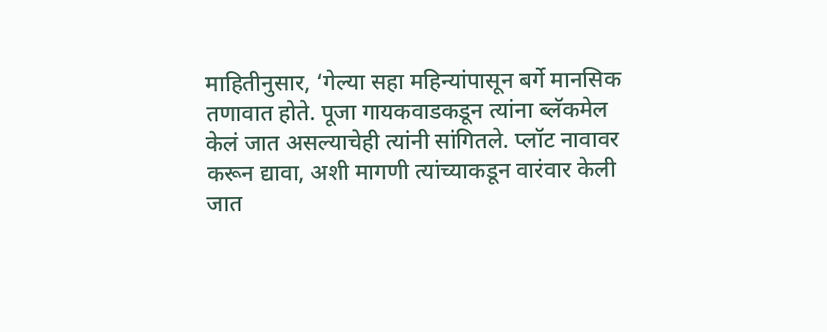माहितीनुसार, ‘गेल्या सहा महिन्यांपासून बर्गे मानसिक तणावात होते. पूजा गायकवाडकडून त्यांना ब्लॅकमेल केलं जात असल्याचेही त्यांनी सांगितले. प्लॉट नावावर करून द्यावा, अशी मागणी त्यांच्याकडून वारंवार केली जात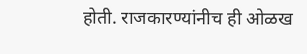होती. राजकारण्यांनीच ही ओळख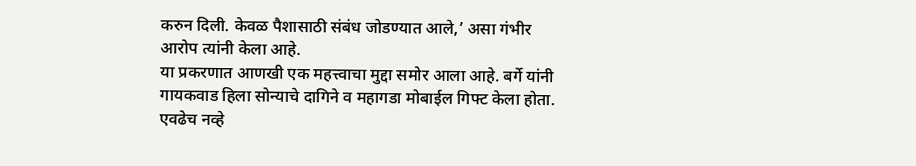करुन दिली. केवळ पैशासाठी संबंध जोडण्यात आले,’ असा गंभीर आरोप त्यांनी केला आहे.
या प्रकरणात आणखी एक महत्त्वाचा मुद्दा समोर आला आहे. बर्गे यांनी गायकवाड हिला सोन्याचे दागिने व महागडा मोबाईल गिफ्ट केला होता. एवढेच नव्हे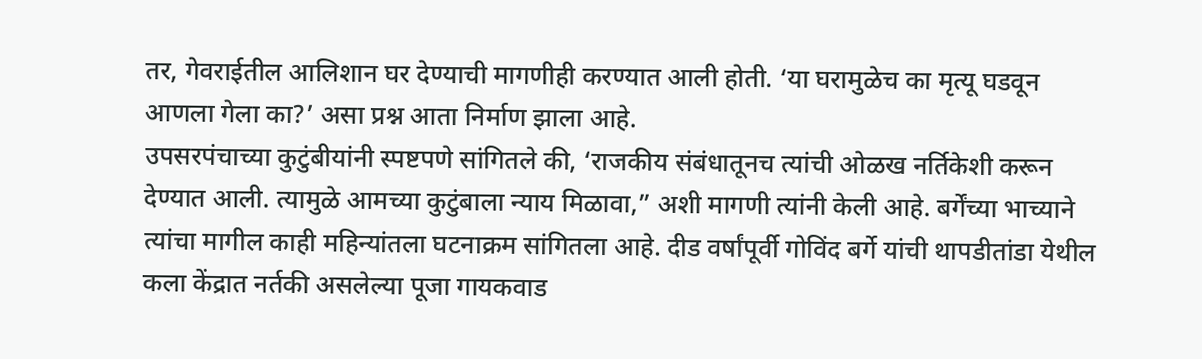तर, गेवराईतील आलिशान घर देण्याची मागणीही करण्यात आली होती. ‘या घरामुळेच का मृत्यू घडवून आणला गेला का?’ असा प्रश्न आता निर्माण झाला आहे.
उपसरपंचाच्या कुटुंबीयांनी स्पष्टपणे सांगितले की, ‘राजकीय संबंधातूनच त्यांची ओळख नर्तिकेशी करून देण्यात आली. त्यामुळे आमच्या कुटुंबाला न्याय मिळावा,” अशी मागणी त्यांनी केली आहे. बर्गेंच्या भाच्याने त्यांचा मागील काही महिन्यांतला घटनाक्रम सांगितला आहे. दीड वर्षांपूर्वी गोविंद बर्गे यांची थापडीतांडा येथील कला केंद्रात नर्तकी असलेल्या पूजा गायकवाड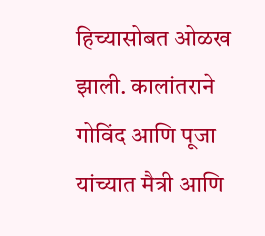हिच्यासोबत ओळख झाली. कालांतराने गोविंद आणि पूजा यांच्यात मैत्री आणि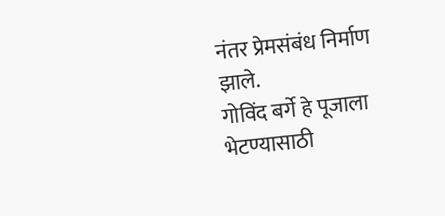नंतर प्रेमसंबंध निर्माण झाले.
गोविंद बर्गे हे पूजाला भेटण्यासाठी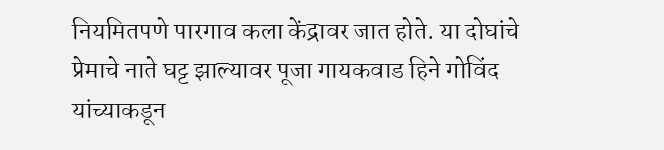नियमितपणे पारगाव कला केंद्रावर जात होते. या दोघांचे प्रेमाचे नाते घट्ट झाल्यावर पूजा गायकवाड हिने गोविंद यांच्याकडून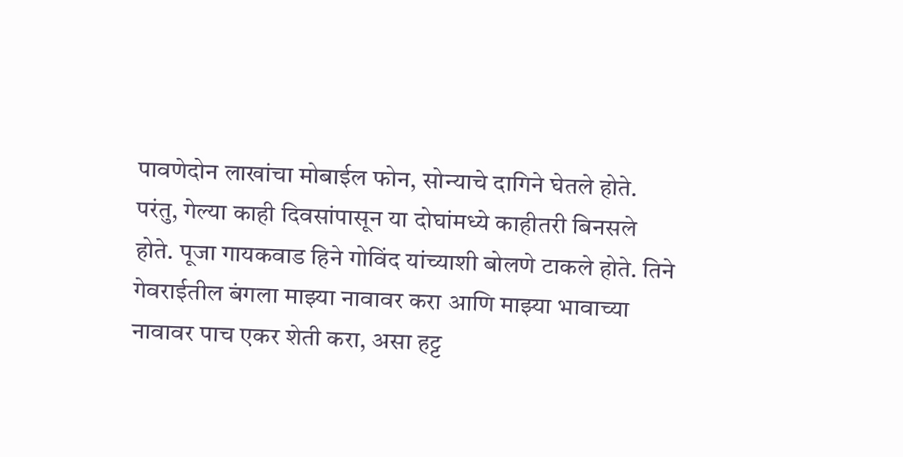पावणेदोन लाखांचा मोबाईल फोन, सोन्याचे दागिने घेतले होते. परंतु, गेल्या काही दिवसांपासून या दोघांमध्ये काहीतरी बिनसले होते. पूजा गायकवाड हिने गोविंद यांच्याशी बोलणे टाकले होते. तिने गेवराईतील बंगला माझ्या नावावर करा आणि माझ्या भावाच्या नावावर पाच एकर शेती करा, असा हट्ट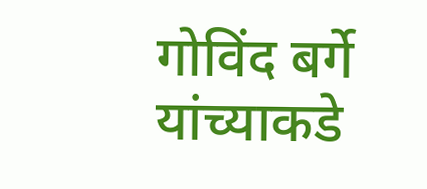गोविंद बर्गे यांच्याकडे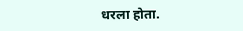धरला होता.